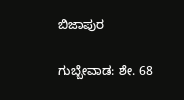ಬಿಜಾಪುರ

ಗುಬ್ಬೇವಾಡ: ಶೇ. 68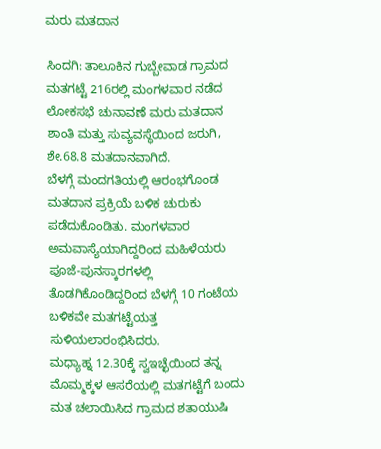ಮರು ಮತದಾನ

ಸಿಂದಗಿ: ತಾಲೂಕಿನ ಗುಬ್ಬೇವಾಡ ಗ್ರಾಮದ ಮತಗಟ್ಟೆ 216ರಲ್ಲಿ ಮಂಗಳವಾರ ನಡೆದ ಲೋಕಸಭೆ ಚುನಾವಣೆ ಮರು ಮತದಾನ ಶಾಂತಿ ಮತ್ತು ಸುವ್ಯವಸ್ಥೆಯಿಂದ ಜರುಗಿ, ಶೇ.68.8 ಮತದಾನವಾಗಿದೆ.
ಬೆಳಗ್ಗೆ ಮಂದಗತಿಯಲ್ಲಿ ಆರಂಭಗೊಂಡ ಮತದಾನ ಪ್ರಕ್ರಿಯೆ ಬಳಿಕ ಚುರುಕು ಪಡೆದುಕೊಂಡಿತು. ಮಂಗಳವಾರ ಅಮವಾಸ್ಯೆಯಾಗಿದ್ದರಿಂದ ಮಹಿಳೆಯರು ಪೂಜೆ-ಪುನಸ್ಕಾರಗಳಲ್ಲಿ ತೊಡಗಿಕೊಂಡಿದ್ದರಿಂದ ಬೆಳಗ್ಗೆ 10 ಗಂಟೆಯ ಬಳಿಕವೇ ಮತಗಟ್ಟೆಯತ್ತ ಸುಳಿಯಲಾರಂಭಿಸಿದರು.
ಮಧ್ಯಾಹ್ನ 12.30ಕ್ಕೆ ಸ್ವಇಚ್ಛೆಯಿಂದ ತನ್ನ ಮೊಮ್ಮಕ್ಕಳ ಆಸರೆಯಲ್ಲಿ ಮತಗಟ್ಟೆಗೆ ಬಂದು ಮತ ಚಲಾಯಿಸಿದ ಗ್ರಾಮದ ಶತಾಯುಷಿ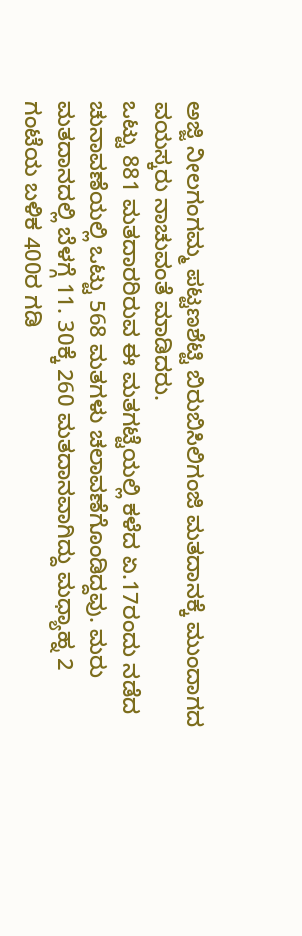ಅಜ್ಜಿ ನೀಲಗಂಗಮ್ಮ ಪಟ್ಟಣಶೆಟ್ಟಿ ಬಿರುಬಿಸಿಲಿಗಂಜಿ ಮತದಾನಕ್ಕೆ ಮುಂದಾಗದ ವಯಸ್ಕರು ನಾಚುವಂತೆ ಮಾಡಿದರು.
ಒಟ್ಟು 881 ಮತದಾರರಿರುವ ಈ ಮತಗಟ್ಟೆಯಲ್ಲಿ ಕಳೆದ ಏ.17ರಂದು ನಡೆದ ಚುನಾವಣೆಯಲ್ಲಿ ಒಟ್ಟು 568 ಮತಗಳು ಚಲಾವಣೆಗೊಂಡಿದ್ದವು. ಮರು ಮತದಾನದಲ್ಲಿ ಬೆಳಗ್ಗೆ 11. 30ಕ್ಕೆ 260 ಮತದಾನವಾಗಿದ್ದು ಮಧ್ಯಾಹ್ನ 2 ಗಂಟೆಯ ಬಳಿಕ 400ರ ಗಡಿ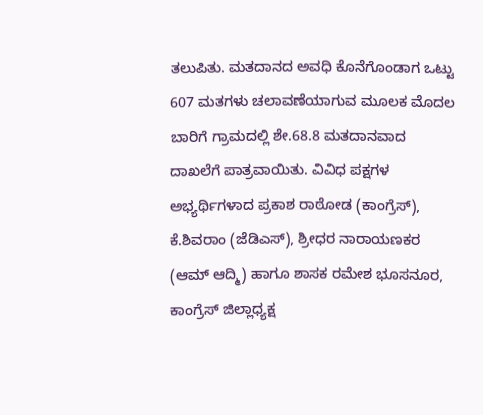ತಲುಪಿತು. ಮತದಾನದ ಅವಧಿ ಕೊನೆಗೊಂಡಾಗ ಒಟ್ಟು 607 ಮತಗಳು ಚಲಾವಣೆಯಾಗುವ ಮೂಲಕ ಮೊದಲ ಬಾರಿಗೆ ಗ್ರಾಮದಲ್ಲಿ ಶೇ.68.8 ಮತದಾನವಾದ ದಾಖಲೆಗೆ ಪಾತ್ರವಾಯಿತು. ವಿವಿಧ ಪಕ್ಷಗಳ ಅಭ್ಯರ್ಥಿಗಳಾದ ಪ್ರಕಾಶ ರಾಠೋಡ (ಕಾಂಗ್ರೆಸ್), ಕೆ.ಶಿವರಾಂ (ಜೆಡಿಎಸ್), ಶ್ರೀಧರ ನಾರಾಯಣಕರ (ಆಮ್ ಆದ್ಮಿ) ಹಾಗೂ ಶಾಸಕ ರಮೇಶ ಭೂಸನೂರ, ಕಾಂಗ್ರೆಸ್ ಜಿಲ್ಲಾಧ್ಯಕ್ಷ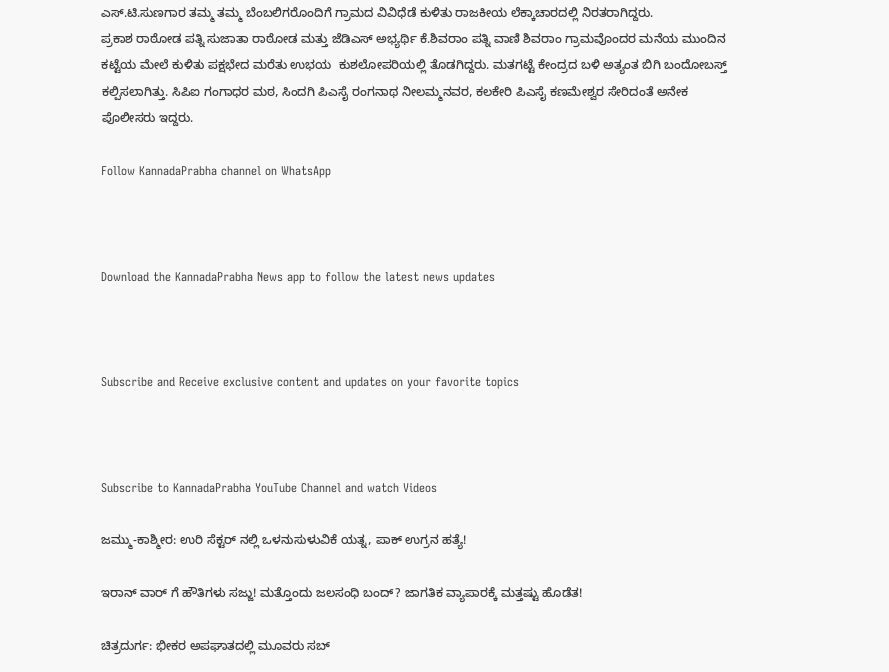ಎಸ್.ಟಿ.ಸುಣಗಾರ ತಮ್ಮ ತಮ್ಮ ಬೆಂಬಲಿಗರೊಂದಿಗೆ ಗ್ರಾಮದ ವಿವಿಧೆಡೆ ಕುಳಿತು ರಾಜಕೀಯ ಲೆಕ್ಕಾಚಾರದಲ್ಲಿ ನಿರತರಾಗಿದ್ದರು.
ಪ್ರಕಾಶ ರಾಠೋಡ ಪತ್ನಿ ಸುಜಾತಾ ರಾಠೋಡ ಮತ್ತು ಜೆಡಿಎಸ್ ಅಭ್ಯರ್ಥಿ ಕೆ.ಶಿವರಾಂ ಪತ್ನಿ ವಾಣಿ ಶಿವರಾಂ ಗ್ರಾಮವೊಂದರ ಮನೆಯ ಮುಂದಿನ ಕಟ್ಟೆಯ ಮೇಲೆ ಕುಳಿತು ಪಕ್ಷಭೇದ ಮರೆತು ಉಭಯ  ಕುಶಲೋಪರಿಯಲ್ಲಿ ತೊಡಗಿದ್ದರು. ಮತಗಟ್ಟೆ ಕೇಂದ್ರದ ಬಳಿ ಅತ್ಯಂತ ಬಿಗಿ ಬಂದೋಬಸ್ತ್ ಕಲ್ಪಿಸಲಾಗಿತ್ತು. ಸಿಪಿಐ ಗಂಗಾಧರ ಮಠ, ಸಿಂದಗಿ ಪಿಎಸೈ ರಂಗನಾಥ ನೀಲಮ್ಮನವರ, ಕಲಕೇರಿ ಪಿಎಸೈ ಕಣಮೇಶ್ವರ ಸೇರಿದಂತೆ ಅನೇಕ ಪೊಲೀಸರು ಇದ್ದರು.

Follow KannadaPrabha channel on WhatsApp



Download the KannadaPrabha News app to follow the latest news updates



Subscribe and Receive exclusive content and updates on your favorite topics



Subscribe to KannadaPrabha YouTube Channel and watch Videos

ಜಮ್ಮು-ಕಾಶ್ಮೀರ: ಉರಿ ಸೆಕ್ಟರ್ ನಲ್ಲಿ ಒಳನುಸುಳುವಿಕೆ ಯತ್ನ, ಪಾಕ್ ಉಗ್ರನ ಹತ್ಯೆ!

ಇರಾನ್ ವಾರ್ ಗೆ ಹೌತಿಗಳು ಸಜ್ಜು! ಮತ್ತೊಂದು ಜಲಸಂಧಿ ಬಂದ್? ಜಾಗತಿಕ ವ್ಯಾಪಾರಕ್ಕೆ ಮತ್ತಷ್ಟು ಹೊಡೆತ!

ಚಿತ್ರದುರ್ಗ: ಭೀಕರ ಅಪಘಾತದಲ್ಲಿ ಮೂವರು ಸಬ್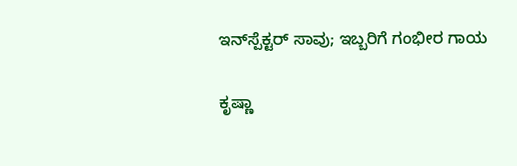ಇನ್‌ಸ್ಪೆಕ್ಟರ್‌ ಸಾವು; ಇಬ್ಬರಿಗೆ ಗಂಭೀರ ಗಾಯ

ಕೃಷ್ಣಾ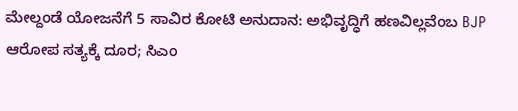ಮೇಲ್ದಂಡೆ ಯೋಜನೆಗೆ 5 ಸಾವಿರ ಕೋಟಿ ಅನುದಾನ: ಅಭಿವೃದ್ಧಿಗೆ ಹಣವಿಲ್ಲವೆಂಬ BJP ಆರೋಪ ಸತ್ಯಕ್ಕೆ ದೂರ; ಸಿಎಂ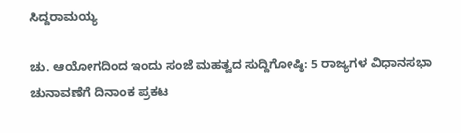ಸಿದ್ದರಾಮಯ್ಯ

ಚು. ಆಯೋಗದಿಂದ ಇಂದು ಸಂಜೆ ಮಹತ್ವದ ಸುದ್ದಿಗೋಷ್ಠಿ: 5 ರಾಜ್ಯಗಳ ವಿಧಾನಸಭಾ ಚುನಾವಣೆಗೆ ದಿನಾಂಕ ಪ್ರಕಟ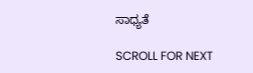ಸಾಧ್ಯತೆ

SCROLL FOR NEXT